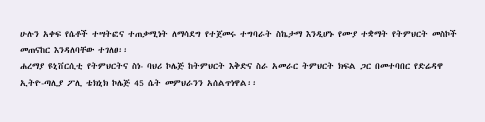ሁሉን አቀፍ የሴቶች ተሣትፎና ተጠቃሚነት ለማሳደግ የተጀመሩ ተግባራት ስኬታማ እንዲሆኑ የሙያ ተቋማት የትምህርት መስኮች መጠናከር እንዳለባቸው ተገለፀ፡፡
ሐረማያ ዩኒቨርሲቲ የትምህርትና ስነ- ባህሪ ኮሌጅ ከትምህርት እቅድና ስራ አመራር ትምህርት ክፍል ጋር በመተባበር የድሬዳዋ ኢትዮ-ጣሊያ ፖሊ ቴክኒክ ኮሌጅ 45 ሴት መምህራንን አሰልጥነዋል፡፡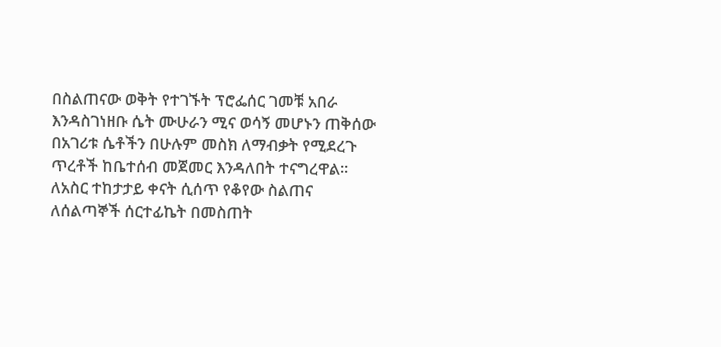በስልጠናው ወቅት የተገኙት ፕሮፌሰር ገመቹ አበራ እንዳስገነዘቡ ሴት ሙሁራን ሚና ወሳኝ መሆኑን ጠቅሰው በአገሪቱ ሴቶችን በሁሉም መስክ ለማብቃት የሚደረጉ ጥረቶች ከቤተሰብ መጀመር እንዳለበት ተናግረዋል፡፡
ለአስር ተከታታይ ቀናት ሲሰጥ የቆየው ስልጠና ለሰልጣኞች ሰርተፊኬት በመስጠት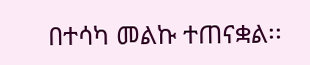በተሳካ መልኩ ተጠናቋል፡፡